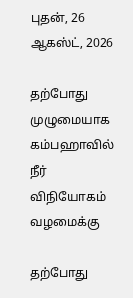புதன், 26 ஆகஸ்ட், 2026

தற்போது முழுமையாக கம்பஹாவில் நீர் விநியோகம் வழமைக்கு

தற்போது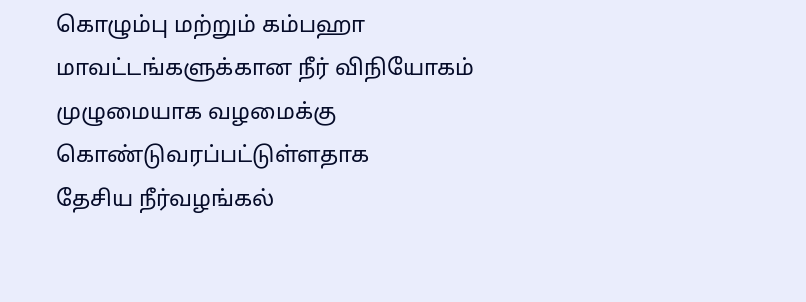கொழும்பு மற்றும் கம்பஹா மாவட்டங்களுக்கான நீர் விநியோகம்  முழுமையாக வழமைக்கு கொண்டுவரப்பட்டுள்ளதாக
தேசிய நீர்வழங்கல்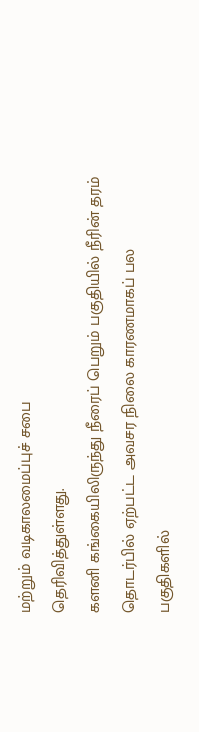மற்றும் வடிகாலமைப்புச் சபை
தெரிவித்துள்ளது.
களனி கங்கையிலிருந்து நீரைப் பெறும் பகுதியில் நீரின் தரம் தொடர்பில் ஏற்பட்ட அவசர நிலை காரணமாகப் பல பகுதிகளில்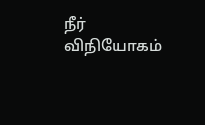நீர் விநியோகம்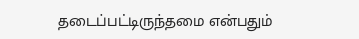தடைப்பட்டிருந்தமை என்பதும்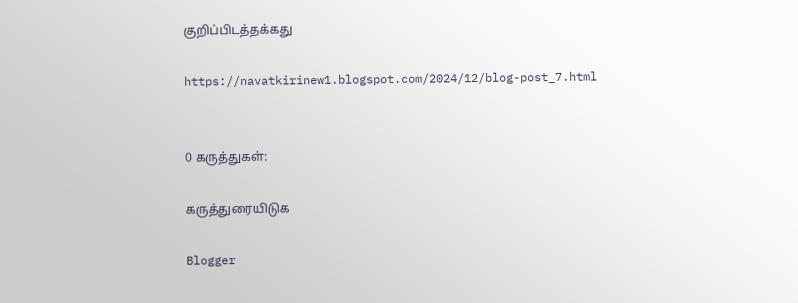குறிப்பிடத்தக்கது

https://navatkirinew1.blogspot.com/2024/12/blog-post_7.html


0 கருத்துகள்:

கருத்துரையிடுக

Blogger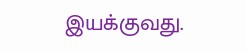இயக்குவது.